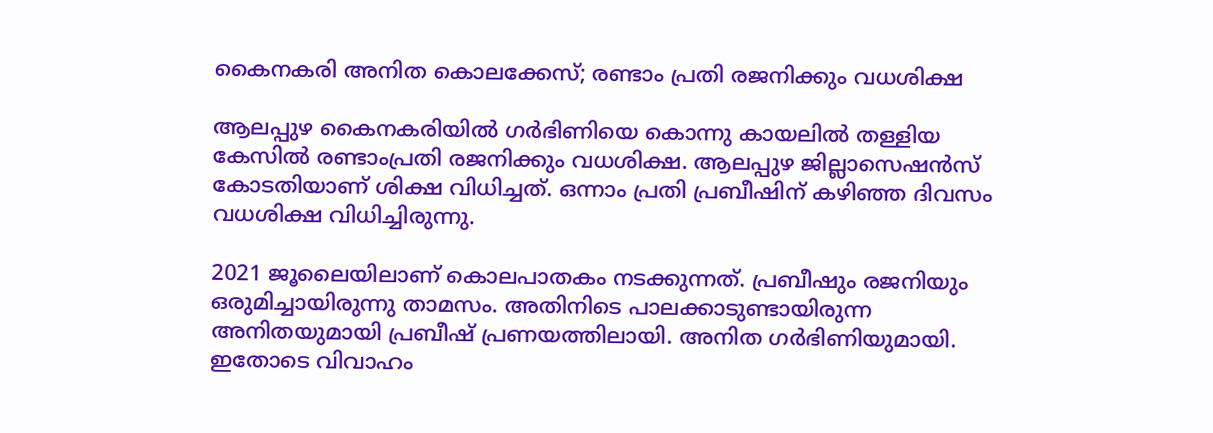കൈനകരി അനിത കൊലക്കേസ്; രണ്ടാം പ്രതി രജനിക്കും വധശിക്ഷ

ആലപ്പുഴ കൈനകരിയില്‍ ഗര്‍ഭിണിയെ കൊന്നു കായലില്‍ തള്ളിയ കേസില്‍ രണ്ടാംപ്രതി രജനിക്കും വധശിക്ഷ. ആലപ്പുഴ ജില്ലാസെഷന്‍സ് കോടതിയാണ് ശിക്ഷ വിധിച്ചത്. ഒന്നാം പ്രതി പ്രബീഷിന് കഴിഞ്ഞ ദിവസം വധശിക്ഷ വിധിച്ചിരുന്നു.

2021 ജൂലൈയിലാണ് കൊലപാതകം നടക്കുന്നത്. പ്രബീഷും രജനിയും ഒരുമിച്ചായിരുന്നു താമസം. അതിനിടെ പാലക്കാടുണ്ടായിരുന്ന അനിതയുമായി പ്രബീഷ് പ്രണയത്തിലായി. അനിത ഗര്‍ഭിണിയുമായി. ഇതോടെ വിവാഹം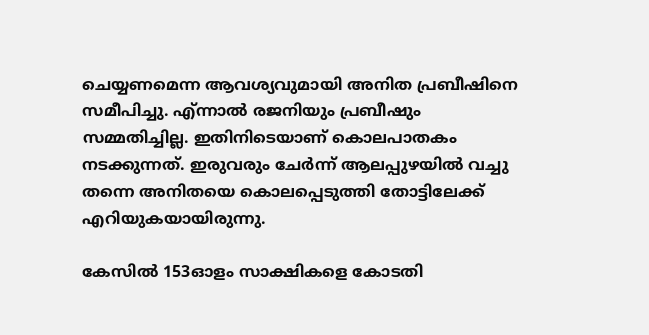ചെയ്യണമെന്ന ആവശ്യവുമായി അനിത പ്രബീഷിനെ സമീപിച്ചു. എ്ന്നാല്‍ രജനിയും പ്രബീഷും സമ്മതിച്ചില്ല. ഇതിനിടെയാണ് കൊലപാതകം നടക്കുന്നത്. ഇരുവരും ചേര്‍ന്ന് ആലപ്പുഴയില്‍ വച്ചു തന്നെ അനിതയെ കൊലപ്പെടുത്തി തോട്ടിലേക്ക് എറിയുകയായിരുന്നു.

കേസില്‍ 153ഓളം സാക്ഷികളെ കോടതി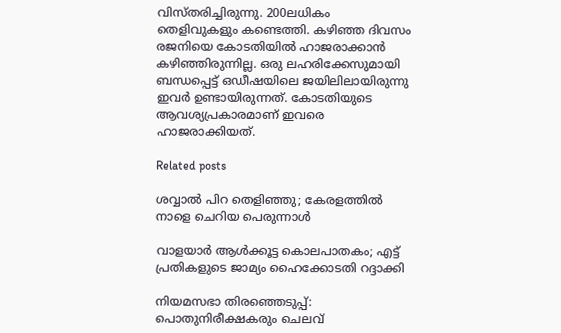വിസ്തരിച്ചിരുന്നു. 200ലധികം തെളിവുകളും കണ്ടെത്തി. കഴിഞ്ഞ ദിവസം രജനിയെ കോടതിയില്‍ ഹാജരാക്കാന്‍ കഴിഞ്ഞിരുന്നില്ല. ഒരു ലഹരിക്കേസുമായി ബന്ധപ്പെട്ട് ഒഡീഷയിലെ ജയിലിലായിരുന്നു ഇവര്‍ ഉണ്ടായിരുന്നത്. കോടതിയുടെ ആവശ്യപ്രകാരമാണ് ഇവരെ ഹാജരാക്കിയത്.

Related posts

ശവ്വാല്‍ പിറ തെളിഞ്ഞു; കേരളത്തില്‍ നാളെ ചെറിയ പെരുന്നാൾ

വാളയാര്‍ ആള്‍ക്കൂട്ട കൊലപാതകം; എട്ട് പ്രതികളുടെ ജാമ്യം ഹൈക്കോടതി റദ്ദാക്കി

നിയമസഭാ തിരഞ്ഞെടുപ്പ്: പൊതുനിരീക്ഷകരും ചെലവ്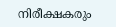നിരീക്ഷകരും